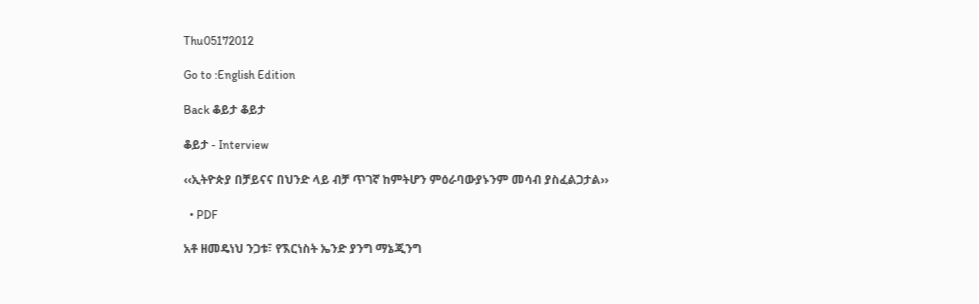Thu05172012

Go to :English Edition

Back ቆይታ ቆይታ

ቆይታ - Interview

‹‹ኢትዮጵያ በቻይናና በህንድ ላይ ብቻ ጥገኛ ከምትሆን ምዕራባውያኑንም መሳብ ያስፈልጋታል››

  • PDF

አቶ ዘመዴነህ ንጋቱ፣ የኧርነስት ኤንድ ያንግ ማኔጂንግ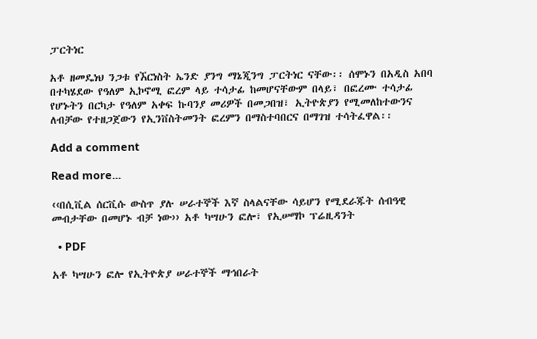ፓርትነር

አቶ ዘመዴነህ ንጋቱ የኧርነስት ኤንድ ያንግ ማኔጂንግ ፓርትነር ናቸው፡፡ ሰሞኑን በአዲስ አበባ በተካሄደው የዓለም ኢኮኖሚ ፎረም ላይ ተሳታፊ ከመሆናቸውም በላይ፣ በፎረሙ ተሳታፊ የሆኑትን በርካታ የዓለም አቀፍ ኩባንያ መሪዎች በመጋበዝ፣ ኢትዮጵያን የሚመለከተውንና ለብቻው የተዘጋጀውን የኢንቨስትመንት ፎረምን በማስተባበርና በማገዝ ተሳትፈዋል፡፡

Add a comment

Read more...

‹‹በሲቪል ሰርቪሱ ውስጥ ያሉ ሠራተኞች እኛ ስላልናቸው ሳይሆን የሚደራጁት ሰብዓዊ መብታቸው በመሆኑ ብቻ ነው›› አቶ ካሣሁን ፎሎ፣ የኢሠማኮ ፕሬዚዳንት

  • PDF

አቶ ካሣሁን ፎሎ የኢትዮጵያ ሠራተኞች ማኅበራት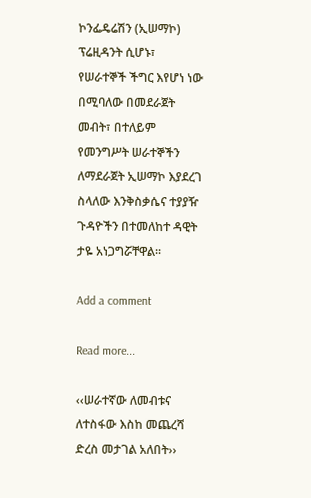ኮንፌዴሬሽን (ኢሠማኮ) ፕሬዚዳንት ሲሆኑ፣ የሠራተኞች ችግር እየሆነ ነው በሚባለው በመደራጀት መብት፣ በተለይም የመንግሥት ሠራተኞችን ለማደራጀት ኢሠማኮ እያደረገ ስላለው እንቅስቃሴና ተያያዥ ጉዳዮችን በተመለከተ ዳዊት ታዬ አነጋግሯቸዋል፡፡

Add a comment

Read more...

‹‹ሠራተኛው ለመብቱና ለተስፋው እስከ መጨረሻ ድረስ መታገል አለበት››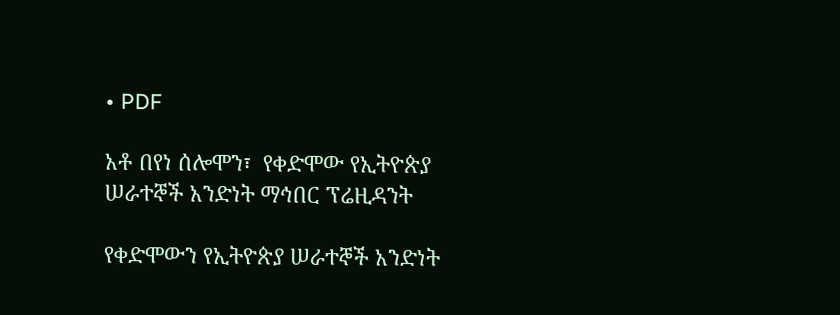• PDF

አቶ በየነ ሰሎሞን፣  የቀድሞው የኢትዮጵያ ሠራተኞች አንድነት ማኅበር ፕሬዚዳንት

የቀድሞውን የኢትዮጵያ ሠራተኞች አንድነት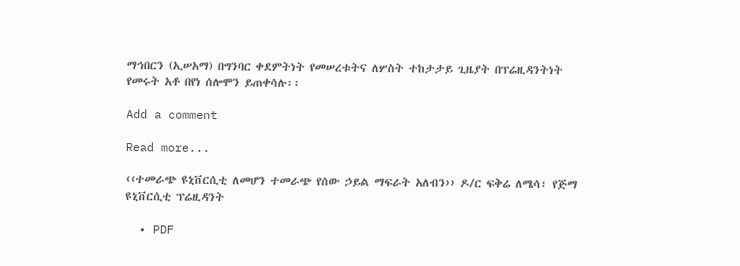ማኅበርን (ኢሠአማ) በግንባር ቀደምትነት የመሠረቱትና ለሦስት ተከታታይ ጊዜያት በፕሬዚዳንትነት የመሩት አቶ በየነ ሰሎሞን ይጠቀሳሉ፡፡

Add a comment

Read more...

‹‹ተመራጭ ዩኒቨርሲቲ ለመሆን ተመራጭ የሰው ኃይል ማፍራት አለብን›› ዶ/ር ፍቅሬ ለሜሳ፣ የጅማ ዩኒቨርሲቲ ፕሬዚዳንት

  • PDF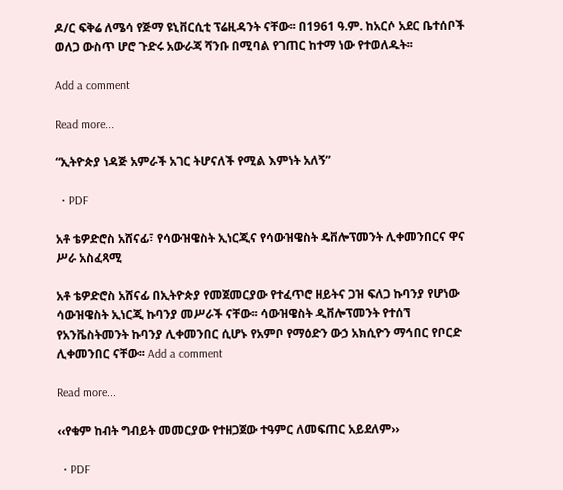ዶ/ር ፍቅሬ ለሜሳ የጅማ ዩኒቨርሲቲ ፕሬዚዳንት ናቸው፡፡ በ1961 ዓ.ም. ከአርሶ አደር ቤተሰቦች ወለጋ ውስጥ ሆሮ ጉድሩ አውራጃ ሻንቡ በሚባል የገጠር ከተማ ነው የተወለዱት፡፡

Add a comment

Read more...

“ኢትዮጵያ ነዳጅ አምራች አገር ትሆናለች የሚል እምነት አለኝ”

  • PDF

አቶ ቴዎድሮስ አሸናፊ፣ የሳውዝዌስት ኢነርጂና የሳውዝዌስት ዴቨሎፕመንት ሊቀመንበርና ዋና ሥራ አስፈጻሚ

አቶ ቴዎድሮስ አሸናፊ በኢትዮጵያ የመጀመርያው የተፈጥሮ ዘይትና ጋዝ ፍለጋ ኩባንያ የሆነው ሳውዝዌስት ኢነርጂ ኩባንያ መሥራች ናቸው፡፡ ሳውዝዌስት ዲቨሎፕመንት የተሰኘ የአንቬስትመንት ኩባንያ ሊቀመንበር ሲሆኑ የአምቦ የማዕድን ውኃ አክሲዮን ማኅበር የቦርድ ሊቀመንበር ናቸው፡፡ Add a comment

Read more...

‹‹የቁም ከብት ግብይት መመርያው የተዘጋጀው ተዓምር ለመፍጠር አይደለም››

  • PDF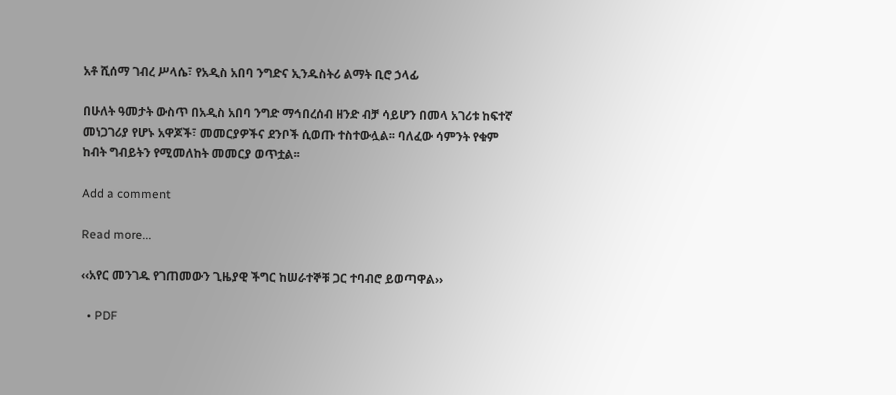አቶ ሺሰማ ገብረ ሥላሴ፣ የአዲስ አበባ ንግድና ኢንዱስትሪ ልማት ቢሮ ኃላፊ

በሁለት ዓመታት ውስጥ በአዲስ አበባ ንግድ ማኅበረሰብ ዘንድ ብቻ ሳይሆን በመላ አገሪቱ ከፍተኛ መነጋገሪያ የሆኑ አዋጆች፣ መመርያዎችና ደንቦች ሲወጡ ተስተውሏል፡፡ ባለፈው ሳምንት የቁም ከብት ግብይትን የሚመለከት መመርያ ወጥቷል፡፡

Add a comment

Read more...

‹‹አየር መንገዱ የገጠመውን ጊዜያዊ ችግር ከሠራተኞቹ ጋር ተባብሮ ይወጣዋል››

  • PDF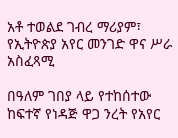አቶ ተወልደ ገብረ ማሪያም፣ የኢትዮጵያ አየር መንገድ ዋና ሥራ አስፈጻሚ

በዓለም ገበያ ላይ የተከሰተው ከፍተኛ የነዳጅ ዋጋ ንረት የአየር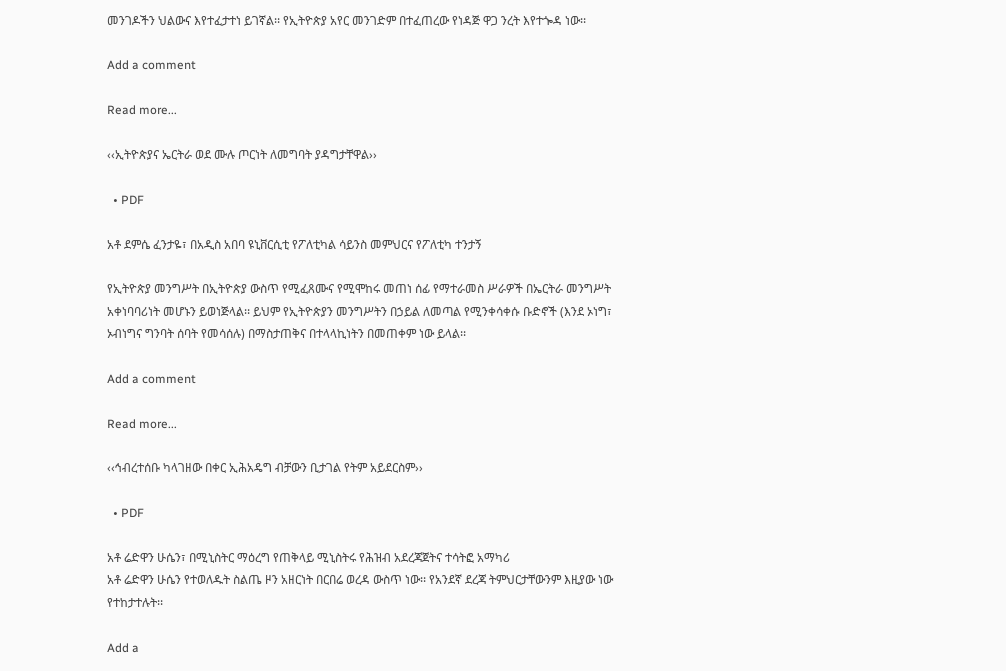መንገዶችን ህልውና እየተፈታተነ ይገኛል፡፡ የኢትዮጵያ አየር መንገድም በተፈጠረው የነዳጅ ዋጋ ንረት እየተጐዳ ነው፡፡

Add a comment

Read more...

‹‹ኢትዮጵያና ኤርትራ ወደ ሙሉ ጦርነት ለመግባት ያዳግታቸዋል››

  • PDF

አቶ ደምሴ ፈንታዬ፣ በአዲስ አበባ ዩኒቨርሲቲ የፖለቲካል ሳይንስ መምህርና የፖለቲካ ተንታኝ

የኢትዮጵያ መንግሥት በኢትዮጵያ ውስጥ የሚፈጸሙና የሚሞከሩ መጠነ ሰፊ የማተራመስ ሥራዎች በኤርትራ መንግሥት አቀነባባሪነት መሆኑን ይወነጅላል፡፡ ይህም የኢትዮጵያን መንግሥትን በኃይል ለመጣል የሚንቀሳቀሱ ቡድኖች (እንደ ኦነግ፣ ኦብነግና ግንባት ሰባት የመሳሰሉ) በማስታጠቅና በተላላኪነትን በመጠቀም ነው ይላል፡፡

Add a comment

Read more...

‹‹ኅብረተሰቡ ካላገዘው በቀር ኢሕአዴግ ብቻውን ቢታገል የትም አይደርስም››

  • PDF

አቶ ሬድዋን ሁሴን፣ በሚኒስትር ማዕረግ የጠቅላይ ሚኒስትሩ የሕዝብ አደረጃጀትና ተሳትፎ አማካሪ
አቶ ሬድዋን ሁሴን የተወለዱት ስልጤ ዞን አዘርነት በርበሬ ወረዳ ውስጥ ነው፡፡ የአንደኛ ደረጃ ትምህርታቸውንም እዚያው ነው የተከታተሉት፡፡

Add a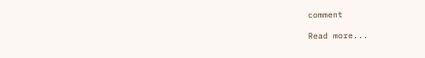comment

Read more...